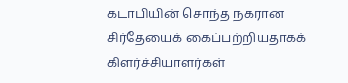கடாபியின் சொந்த நகரான சிர்தேயைக் கைப்பற்றியதாகக் கிளர்ச்சியாளர்கள்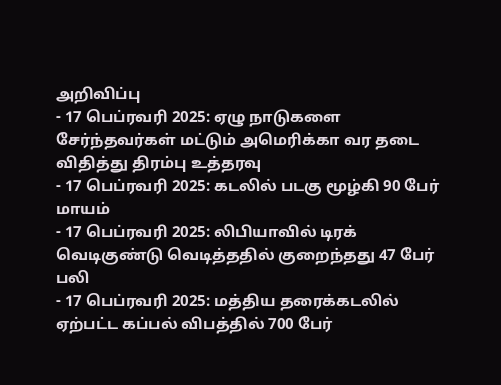அறிவிப்பு
- 17 பெப்ரவரி 2025: ஏழு நாடுகளை சேர்ந்தவர்கள் மட்டும் அமெரிக்கா வர தடை விதித்து திரம்பு உத்தரவு
- 17 பெப்ரவரி 2025: கடலில் படகு மூழ்கி 90 பேர் மாயம்
- 17 பெப்ரவரி 2025: லிபியாவில் டிரக் வெடிகுண்டு வெடித்ததில் குறைந்தது 47 பேர் பலி
- 17 பெப்ரவரி 2025: மத்திய தரைக்கடலில் ஏற்பட்ட கப்பல் விபத்தில் 700 பேர்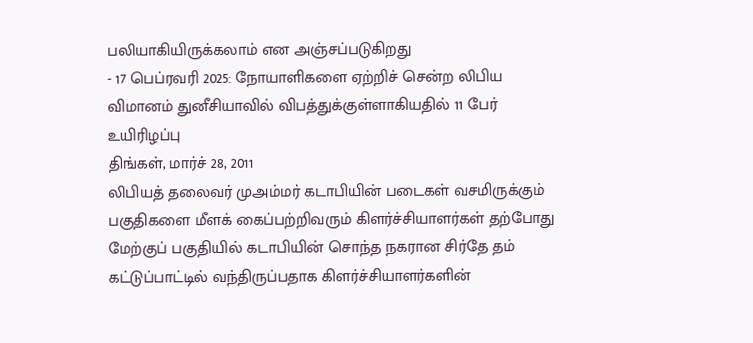பலியாகியிருக்கலாம் என அஞ்சப்படுகிறது
- 17 பெப்ரவரி 2025: நோயாளிகளை ஏற்றிச் சென்ற லிபிய விமானம் துனீசியாவில் விபத்துக்குள்ளாகியதில் 11 பேர் உயிரிழப்பு
திங்கள், மார்ச் 28, 2011
லிபியத் தலைவர் முஅம்மர் கடாபியின் படைகள் வசமிருக்கும் பகுதிகளை மீளக் கைப்பற்றிவரும் கிளர்ச்சியாளர்கள் தற்போது மேற்குப் பகுதியில் கடாபியின் சொந்த நகரான சிர்தே தம் கட்டுப்பாட்டில் வந்திருப்பதாக கிளர்ச்சியாளர்களின்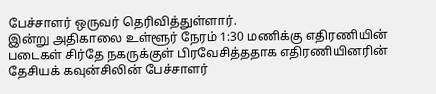பேச்சாளர் ஒருவர் தெரிவித்துள்ளார்.
இன்று அதிகாலை உள்ளூர் நேரம் 1:30 மணிக்கு எதிரணியின் படைகள் சிர்தே நகருக்குள் பிரவேசித்ததாக எதிரணியினரின் தேசியக் கவுன்சிலின் பேச்சாளர்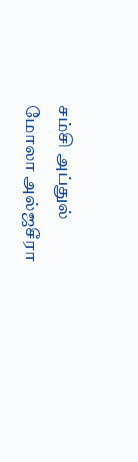சம்சி அப்துல் மோலா அல்ஜசீரா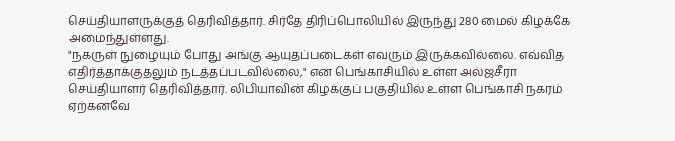செய்தியாளருக்குத் தெரிவித்தார். சிர்தே திரிப்பொலியில் இருந்து 280 மைல் கிழக்கே அமைந்துள்ளது.
"நகருள் நுழையும் போது அங்கு ஆயுதப்படைகள் எவரும் இருக்கவில்லை. எவ்வித எதிர்த்தாக்குதலும் நடத்தப்படவில்லை," என பெங்காசியில் உள்ள அல்ஜசீரா செய்தியாளர் தெரிவித்தார். லிபியாவின் கிழக்குப் பகுதியில் உள்ள பெங்காசி நகரம் ஏற்கனவே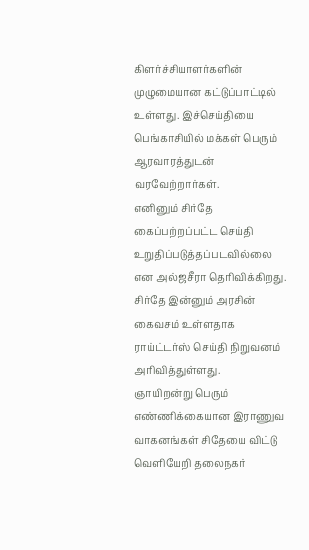கிளர்ச்சியாளர்களின் முழுமையான கட்டுப்பாட்டில் உள்ளது. இச்செய்தியை பெங்காசியில் மக்கள் பெரும் ஆரவாரத்துடன் வரவேற்றார்கள்.
எனினும் சிர்தே கைப்பற்றப்பட்ட செய்தி உறுதிப்படுத்தப்படவில்லை என அல்ஜசீரா தெரிவிக்கிறது. சிர்தே இன்னும் அரசின் கைவசம் உள்ளதாக ராய்ட்டர்ஸ் செய்தி நிறுவனம் அரிவித்துள்ளது.
ஞாயிறன்று பெரும் எண்ணிக்கையான இராணுவ வாகனங்கள் சிதேயை விட்டு வெளியேறி தலைநகர்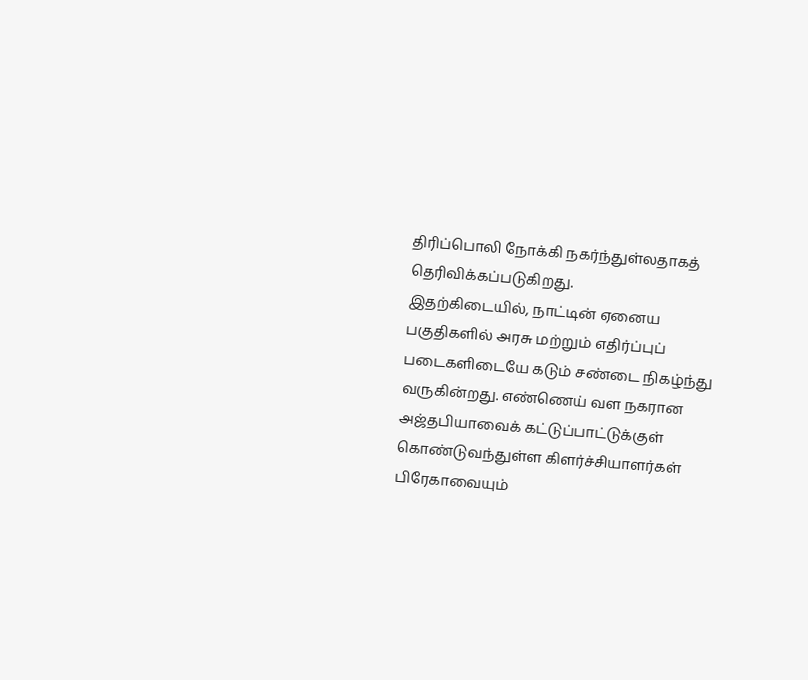திரிப்பொலி நோக்கி நகர்ந்துள்லதாகத் தெரிவிக்கப்படுகிறது.
இதற்கிடையில், நாட்டின் ஏனைய பகுதிகளில் அரசு மற்றும் எதிர்ப்புப் படைகளிடையே கடும் சண்டை நிகழ்ந்து வருகின்றது. எண்ணெய் வள நகரான அஜ்தபியாவைக் கட்டுப்பாட்டுக்குள் கொண்டுவந்துள்ள கிளர்ச்சியாளர்கள் பிரேகாவையும்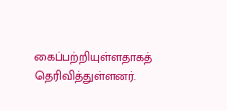கைப்பற்றியுள்ளதாகத் தெரிவித்துள்ளனர்.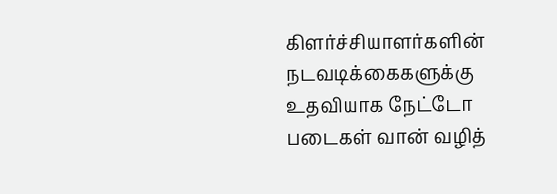கிளர்ச்சியாளர்களின் நடவடிக்கைகளுக்கு உதவியாக நேட்டோ படைகள் வான் வழித்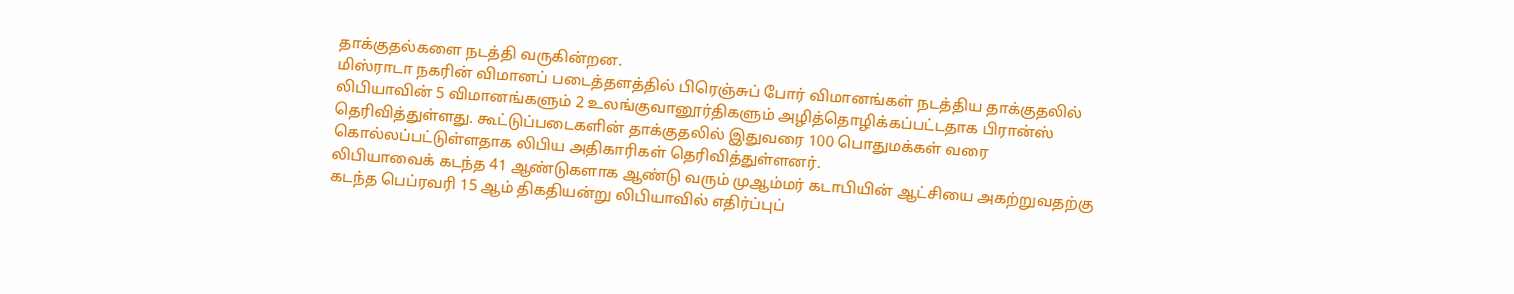தாக்குதல்களை நடத்தி வருகின்றன.
மிஸ்ராடா நகரின் விமானப் படைத்தளத்தில் பிரெஞ்சுப் போர் விமானங்கள் நடத்திய தாக்குதலில் லிபியாவின் 5 விமானங்களும் 2 உலங்குவானூர்திகளும் அழித்தொழிக்கப்பட்டதாக பிரான்ஸ் தெரிவித்துள்ளது. கூட்டுப்படைகளின் தாக்குதலில் இதுவரை 100 பொதுமக்கள் வரை கொல்லப்பட்டுள்ளதாக லிபிய அதிகாரிகள் தெரிவித்துள்ளனர்.
லிபியாவைக் கடந்த 41 ஆண்டுகளாக ஆண்டு வரும் முஆம்மர் கடாபியின் ஆட்சியை அகற்றுவதற்கு கடந்த பெப்ரவரி 15 ஆம் திகதியன்று லிபியாவில் எதிர்ப்புப்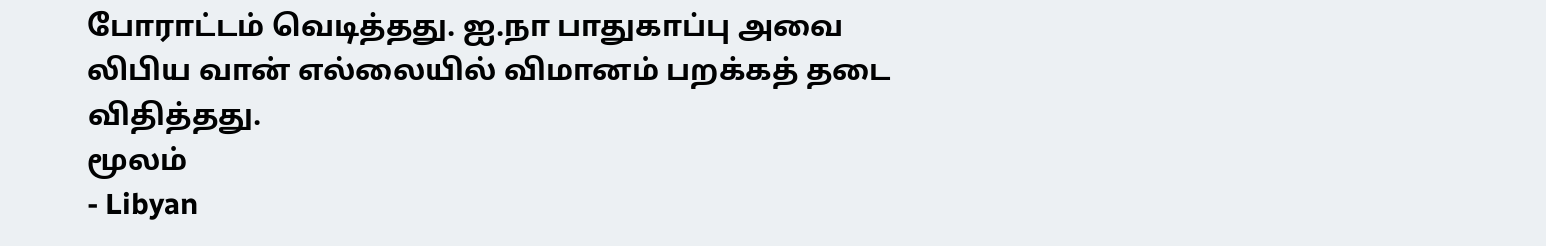போராட்டம் வெடித்தது. ஐ.நா பாதுகாப்பு அவை லிபிய வான் எல்லையில் விமானம் பறக்கத் தடை விதித்தது.
மூலம்
- Libyan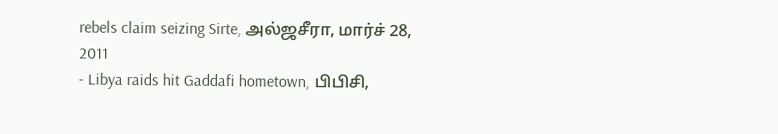rebels claim seizing Sirte, அல்ஜசீரா, மார்ச் 28, 2011
- Libya raids hit Gaddafi hometown, பிபிசி,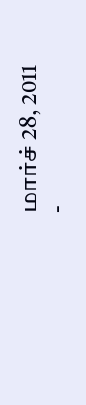மார்ச் 28, 2011
-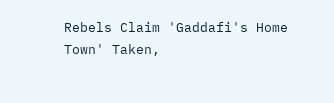Rebels Claim 'Gaddafi's Home Town' Taken,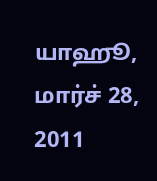யாஹூ, மார்ச் 28, 2011